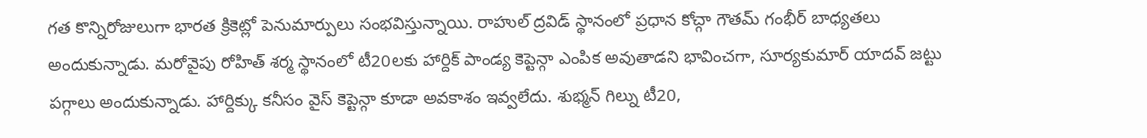గత కొన్నిరోజులుగా భారత క్రికెట్లో పెనుమార్పులు సంభవిస్తున్నాయి. రాహుల్ ద్రవిడ్ స్థానంలో ప్రధాన కోచ్గా గౌతమ్ గంభీర్ బాధ్యతలు అందుకున్నాడు. మరోవైపు రోహిత్ శర్మ స్థానంలో టీ20లకు హార్దిక్ పాండ్య కెప్టెన్గా ఎంపిక అవుతాడని భావించగా, సూర్యకుమార్ యాదవ్ జట్టు పగ్గాలు అందుకున్నాడు. హార్దిక్కు కనీసం వైస్ కెప్టెన్గా కూడా అవకాశం ఇవ్వలేదు. శుభ్మన్ గిల్ను టీ20,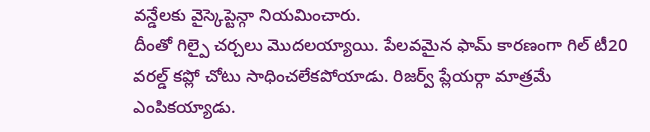వన్డేలకు వైస్కెప్టెన్గా నియమించారు.
దీంతో గిల్పై చర్చలు మొదలయ్యాయి. పేలవమైన ఫామ్ కారణంగా గిల్ టీ20 వరల్డ్ కప్లో చోటు సాధించలేకపోయాడు. రిజర్వ్ ప్లేయర్గా మాత్రమే ఎంపికయ్యాడు.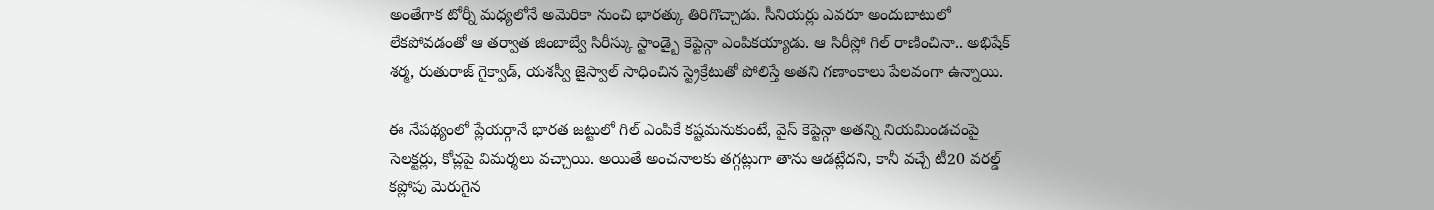అంతేగాక టోర్నీ మధ్యలోనే అమెరికా నుంచి భారత్కు తిరిగొచ్చాడు. సీనియర్లు ఎవరూ అందుబాటులో లేకపోవడంతో ఆ తర్వాత జింబాబ్వే సిరీస్కు స్టాండ్బై కెప్టెన్గా ఎంపికయ్యాడు. ఆ సిరీస్లో గిల్ రాణించినా.. అభిషేక్ శర్మ, రుతురాజ్ గైక్వాడ్, యశస్వీ జైస్వాల్ సాధించిన స్ట్రెక్రేటుతో పోలిస్తే అతని గణాంకాలు పేలవంగా ఉన్నాయి.

ఈ నేపథ్యంలో ప్లేయర్గానే భారత జట్టులో గిల్ ఎంపికే కష్టమనుకుంటే, వైస్ కెప్టెన్గా అతన్ని నియమిండచంపై సెలక్టర్లు, కోచ్లపై విమర్శలు వచ్చాయి. అయితే అంచనాలకు తగ్గట్లుగా తాను ఆడట్లేదని, కానీ వచ్చే టీ20 వరల్డ్ కప్లోపు మెరుగైన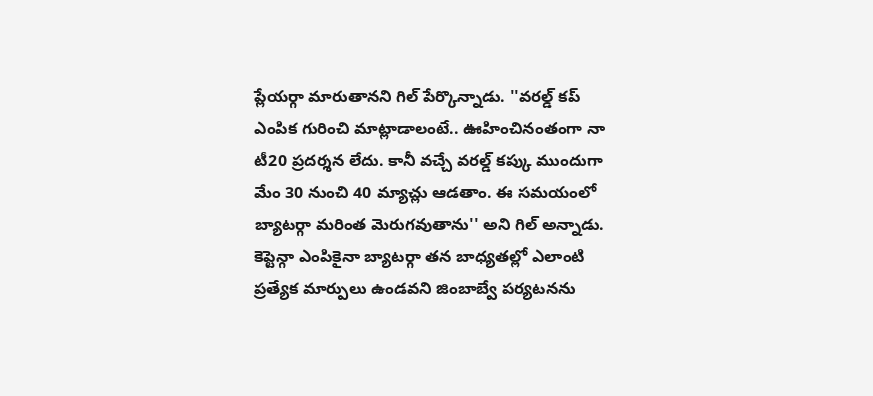ప్లేయర్గా మారుతానని గిల్ పేర్కొన్నాడు. ''వరల్డ్ కప్ ఎంపిక గురించి మాట్లాడాలంటే.. ఊహించినంతంగా నా టీ20 ప్రదర్శన లేదు. కానీ వచ్చే వరల్డ్ కప్కు ముందుగా మేం 30 నుంచి 40 మ్యాచ్లు ఆడతాం. ఈ సమయంలో బ్యాటర్గా మరింత మెరుగవుతాను'' అని గిల్ అన్నాడు.
కెప్టెన్గా ఎంపికైనా బ్యాటర్గా తన బాధ్యతల్లో ఎలాంటి ప్రత్యేక మార్పులు ఉండవని జింబాబ్వే పర్యటనను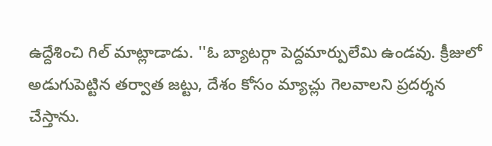ఉద్దేశించి గిల్ మాట్లాడాడు. ''ఓ బ్యాటర్గా పెద్దమార్పులేమి ఉండవు. క్రీజులో అడుగుపెట్టిన తర్వాత జట్టు, దేశం కోసం మ్యాచ్లు గెలవాలని ప్రదర్శన చేస్తాను.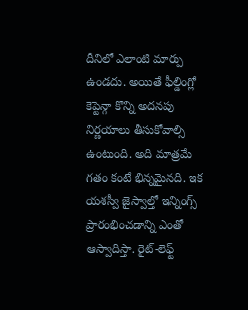దీనిలో ఎలాంటి మార్పు ఉండదు. అయితే ఫీల్డింగ్లో కెప్టెన్గా కొన్ని అదనపు నిర్ణయాలు తీసుకోవాల్సి ఉంటుంది. అది మాత్రమే గతం కంటే భిన్నమైనది. ఇక యశస్వీ జైస్వాల్తో ఇన్నింగ్స్ ప్రారంభించడాన్ని ఎంతో ఆస్వాదిస్తా. రైట్-లెఫ్ట్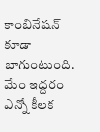కాంబినేషన్ కూడా బాగుంటుంది. మేం ఇద్దరం ఎన్నో కీలక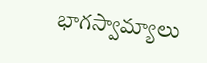భాగస్వామ్యాలు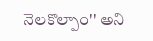నెలకొల్పాం'' అని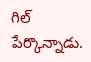గిల్ పేర్కొన్నాడు.